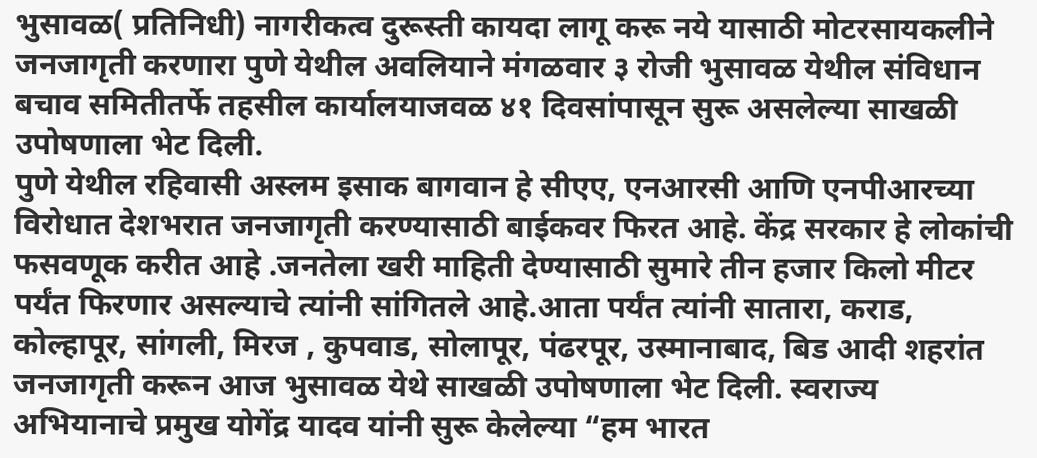भुसावळ( प्रतिनिधी) नागरीकत्व दुरूस्ती कायदा लागू करू नये यासाठी मोटरसायकलीने जनजागृती करणारा पुणे येथील अवलियाने मंगळवार ३ रोजी भुसावळ येथील संविधान बचाव समितीतर्फे तहसील कार्यालयाजवळ ४१ दिवसांपासून सुरू असलेल्या साखळी उपोषणाला भेट दिली.
पुणे येथील रहिवासी अस्लम इसाक बागवान हे सीएए, एनआरसी आणि एनपीआरच्या विरोधात देशभरात जनजागृती करण्यासाठी बाईकवर फिरत आहे. केंद्र सरकार हे लोकांची फसवणूक करीत आहे .जनतेला खरी माहिती देण्यासाठी सुमारे तीन हजार किलो मीटर पर्यंत फिरणार असल्याचे त्यांनी सांगितले आहे.आता पर्यंत त्यांनी सातारा, कराड, कोल्हापूर, सांगली, मिरज , कुपवाड, सोलापूर, पंढरपूर, उस्मानाबाद, बिड आदी शहरांत जनजागृती करून आज भुसावळ येथे साखळी उपोषणाला भेट दिली. स्वराज्य अभियानाचे प्रमुख योगेंद्र यादव यांनी सुरू केलेल्या “हम भारत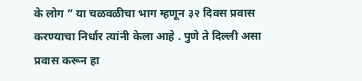के लोग ” या चळवळीचा भाग म्हणून ३२ दिवस प्रवास करण्याचा निर्धार त्यांनी केला आहे . पुणे ते दिल्ली असा प्रवास करून हा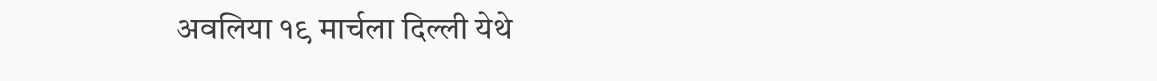अवलिया १९ मार्चला दिल्ली येथे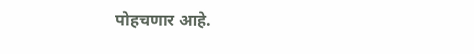पोहचणार आहे.